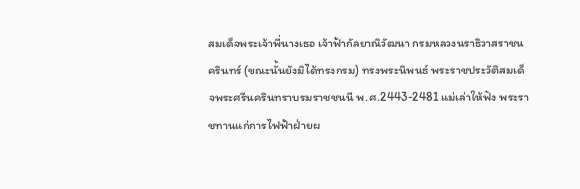สมเด็จพระเจ้าพี่นางเธอ เจ้าฟ้ากัลยาณิวัฒนา กรมหลวงนราธิวาสราชนครินทร์ (ขณะนั้นยังมิได้ทรงกรม) ทรงพระนิพนธ์ พระราชประวัติสมเด็จพระศรีนครินทราบรมราชชนนี พ.ศ.2443-2481 แม่เล่าให้ฟัง พระราชทานแก่การไฟฟ้าฝ่ายผ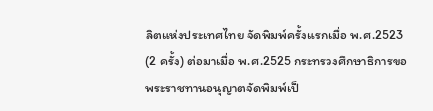ลิตแห่งประเทศไทย จัดพิมพ์ครั้งแรกเมื่อ พ.ศ.2523 (2 ครั้ง) ต่อมาเมื่อ พ.ศ.2525 กระทรวงศึกษาธิการขอพระราชทานอนุญาตจัดพิมพ์เป็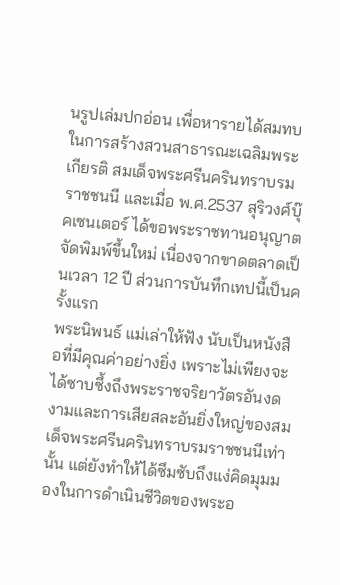นรูปเล่มปกอ่อน เพื่อหารายได้สมทบในการสร้างสวนสาธารณะเฉลิมพระเกียรติ สมเด็จพระศรีนครินทราบรมราชชนนี และเมื่อ พ.ศ.2537 สุริวงศ์บุ๊คเซนเตอร์ ได้ขอพระราชทานอนุญาตจัดพิมพ์ขึ้นใหม่ เนื่องจากขาดตลาดเป็นเวลา 12 ปี ส่วนการบันทึกเทปนี้เป็นครั้งแรก
พระนิพนธ์ แม่เล่าให้ฟัง นับเป็นหนังสือที่มีคุณค่าอย่างยิ่ง เพราะไม่เพียงจะได้ซาบซึ้งถึงพระราชจริยาวัตรอันงดงามและการเสียสละอันยิ่งใหญ่ของสมเด็จพระศรีนครินทราบรมราชชนนีเท่านั้น แต่ยังทำให้ได้ซึมซับถึงแง่คิดมุมมองในการดำเนินชีวิตของพระอ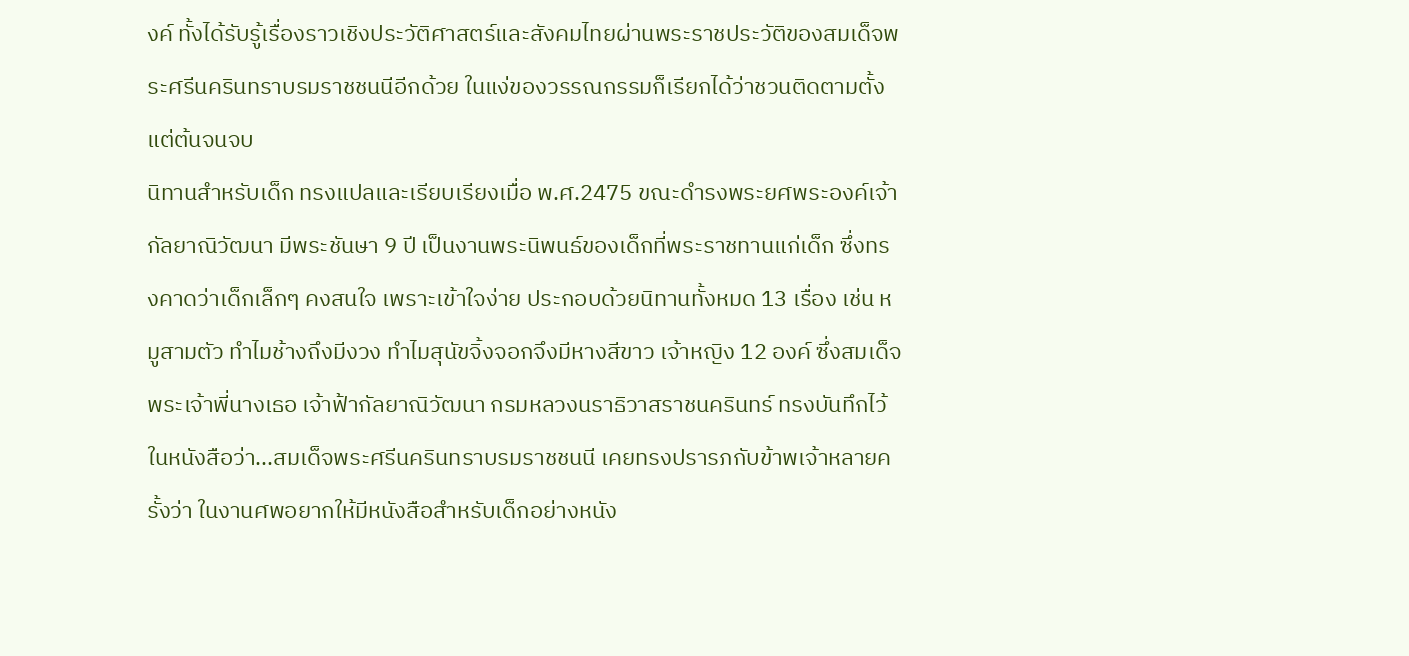งค์ ทั้งได้รับรู้เรื่องราวเชิงประวัติศาสตร์และสังคมไทยผ่านพระราชประวัติของสมเด็จพระศรีนครินทราบรมราชชนนีอีกด้วย ในแง่ของวรรณกรรมก็เรียกได้ว่าชวนติดตามตั้งแต่ต้นจนจบ
นิทานสำหรับเด็ก ทรงแปลและเรียบเรียงเมื่อ พ.ศ.2475 ขณะดำรงพระยศพระองค์เจ้ากัลยาณิวัฒนา มีพระชันษา 9 ปี เป็นงานพระนิพนธ์ของเด็กที่พระราชทานแก่เด็ก ซึ่งทรงคาดว่าเด็กเล็กๆ คงสนใจ เพราะเข้าใจง่าย ประกอบด้วยนิทานทั้งหมด 13 เรื่อง เช่น หมูสามตัว ทำไมช้างถึงมีงวง ทำไมสุนัขจิ้งจอกจึงมีหางสีขาว เจ้าหญิง 12 องค์ ซึ่งสมเด็จพระเจ้าพี่นางเธอ เจ้าฟ้ากัลยาณิวัฒนา กรมหลวงนราธิวาสราชนครินทร์ ทรงบันทึกไว้ในหนังสือว่า...สมเด็จพระศรีนครินทราบรมราชชนนี เคยทรงปรารภกับข้าพเจ้าหลายครั้งว่า ในงานศพอยากให้มีหนังสือสำหรับเด็กอย่างหนัง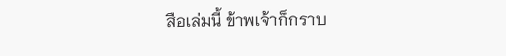สือเล่มนี้ ข้าพเจ้าก็กราบ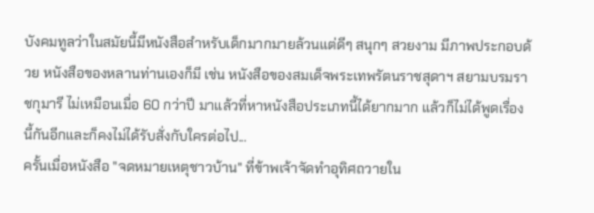บังคมทูลว่าในสมัยนี้มีหนังสือสำหรับเด็กมากมายล้วนแต่ดีๆ สนุกๆ สวยงาม มีภาพประกอบด้วย หนังสือของหลานท่านเองก็มี เช่น หนังสือของสมเด็จพระเทพรัตนราชสุดาฯ สยามบรมราชกุมารี ไม่เหมือนเมื่อ 60 กว่าปี มาแล้วที่หาหนังสือประเภทนี้ได้ยากมาก แล้วก็ไม่ได้พูดเรื่องนี้กันอีกและก็คงไม่ได้รับสั่งกับใครต่อไป...
ครั้นเมื่อหนังสือ "จดหมายเหตุชาวบ้าน" ที่ข้าพเจ้าจัดทำอุทิศถวายใน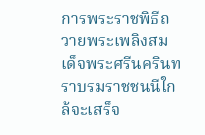การพระราชพิธีถวายพระเพลิงสมเด็จพระศรีนครินทราบรมราชชนนีใกล้จะเสร็จ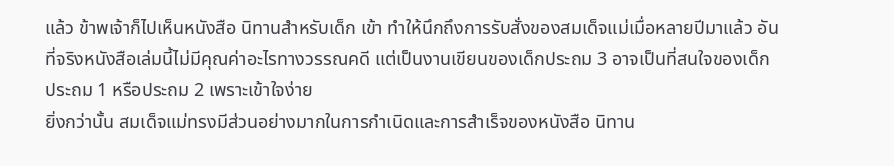แล้ว ข้าพเจ้าก็ไปเห็นหนังสือ นิทานสำหรับเด็ก เข้า ทำให้นึกถึงการรับสั่งของสมเด็จแม่เมื่อหลายปีมาแล้ว อันที่จริงหนังสือเล่มนี้ไม่มีคุณค่าอะไรทางวรรณคดี แต่เป็นงานเขียนของเด็กประถม 3 อาจเป็นที่สนใจของเด็กประถม 1 หรือประถม 2 เพราะเข้าใจง่าย
ยิ่งกว่านั้น สมเด็จแม่ทรงมีส่วนอย่างมากในการกำเนิดและการสำเร็จของหนังสือ นิทาน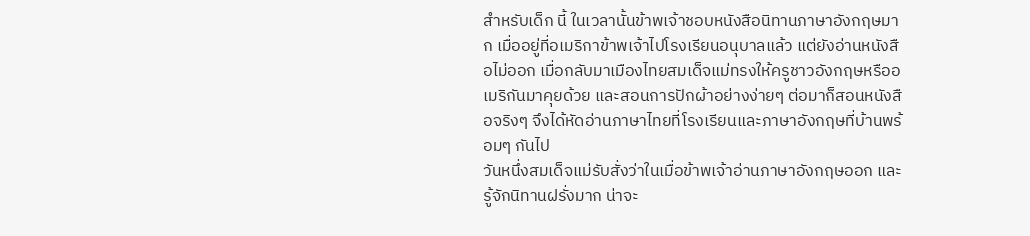สำหรับเด็ก นี้ ในเวลานั้นข้าพเจ้าชอบหนังสือนิทานภาษาอังกฤษมาก เมื่ออยู่ที่อเมริกาข้าพเจ้าไปโรงเรียนอนุบาลแล้ว แต่ยังอ่านหนังสือไม่ออก เมื่อกลับมาเมืองไทยสมเด็จแม่ทรงให้ครูชาวอังกฤษหรืออเมริกันมาคุยด้วย และสอนการปักผ้าอย่างง่ายๆ ต่อมาก็สอนหนังสือจริงๆ จึงได้หัดอ่านภาษาไทยที่โรงเรียนและภาษาอังกฤษที่บ้านพร้อมๆ กันไป
วันหนึ่งสมเด็จแม่รับสั่งว่าในเมื่อข้าพเจ้าอ่านภาษาอังกฤษออก และรู้จักนิทานฝรั่งมาก น่าจะ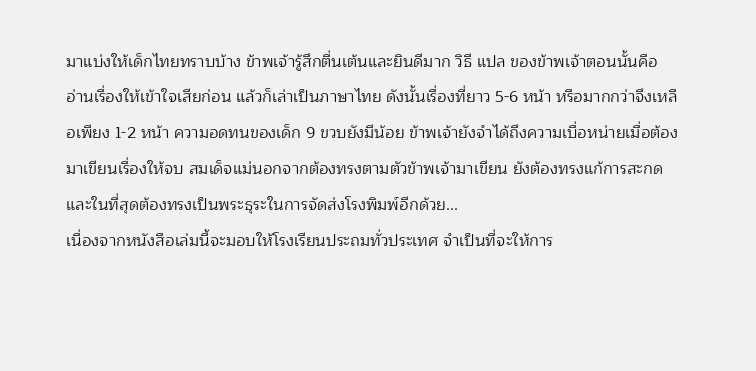มาแบ่งให้เด็กไทยทราบบ้าง ข้าพเจ้ารู้สึกตื่นเต้นและยินดีมาก วิธี แปล ของข้าพเจ้าตอนนั้นคือ อ่านเรื่องให้เข้าใจเสียก่อน แล้วก็เล่าเป็นภาษาไทย ดังนั้นเรื่องที่ยาว 5-6 หน้า หรือมากกว่าจึงเหลือเพียง 1-2 หน้า ความอดทนของเด็ก 9 ขวบยังมีน้อย ข้าพเจ้ายังจำได้ถึงความเบื่อหน่ายเมื่อต้องมาเขียนเรื่องให้จบ สมเด็จแม่นอกจากต้องทรงตามตัวข้าพเจ้ามาเขียน ยังต้องทรงแก้การสะกด และในที่สุดต้องทรงเป็นพระธุระในการจัดส่งโรงพิมพ์อีกด้วย...
เนื่องจากหนังสือเล่มนี้จะมอบให้โรงเรียนประถมทั่วประเทศ จำเป็นที่จะให้การ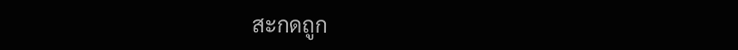สะกดถูก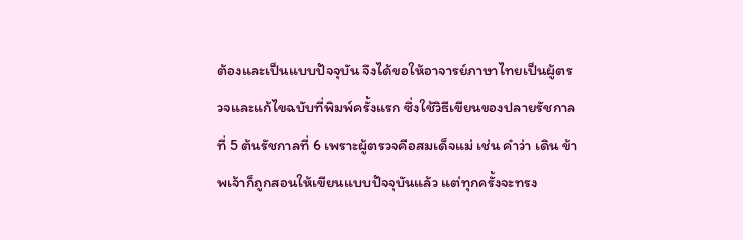ต้องและเป็นแบบปัจจุบัน จึงได้ขอให้อาจารย์ภาษาไทยเป็นผู้ตรวจและแก้ไขฉบับที่พิมพ์ครั้งแรก ซึ่งใช้วิธีเขียนของปลายรัชกาลที่ 5 ต้นรัชกาลที่ 6 เพราะผู้ตรวจคือสมเด็จแม่ เช่น คำว่า เดิน ข้าพเจ้าก็ถูกสอนให้เขียนแบบปัจจุบันแล้ว แต่ทุกครั้งจะทรง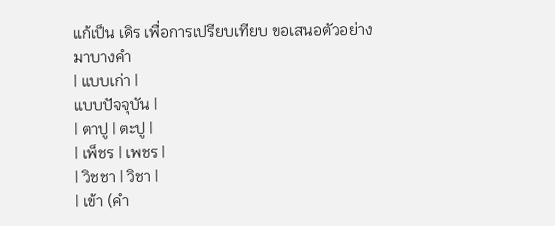แก้เป็น เดิร เพื่อการเปรียบเทียบ ขอเสนอตัวอย่างมาบางคำ
| แบบเก่า |
แบบปัจจุบัน |
| ตาปู | ตะปู |
| เพ็ชร | เพชร |
| วิชชา | วิชา |
| เข้า (คำ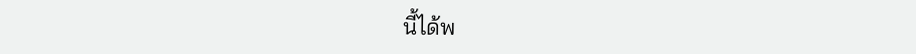นี้ได้พ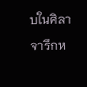บในศิลาจารึกห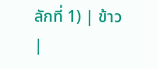ลักที่ 1) | ข้าว |